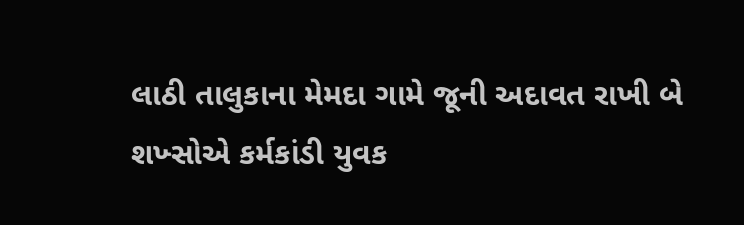લાઠી તાલુકાના મેમદા ગામે જૂની અદાવત રાખી બે શખ્સોએ કર્મકાંડી યુવક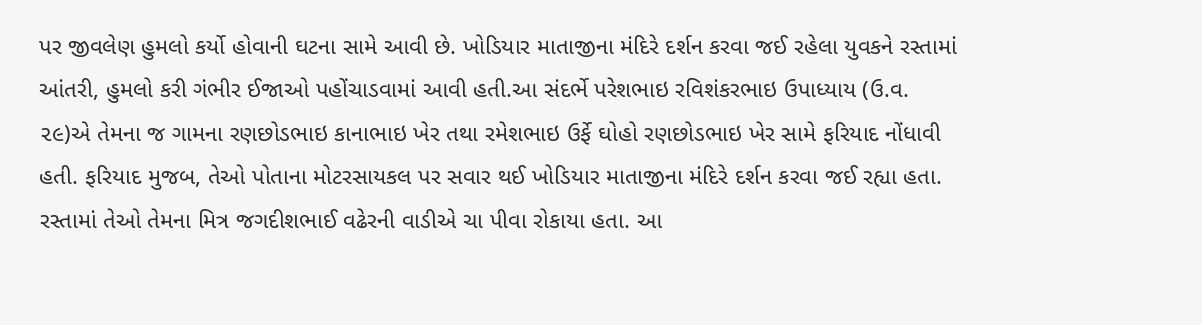પર જીવલેણ હુમલો કર્યો હોવાની ઘટના સામે આવી છે. ખોડિયાર માતાજીના મંદિરે દર્શન કરવા જઈ રહેલા યુવકને રસ્તામાં આંતરી, હુમલો કરી ગંભીર ઈજાઓ પહોંચાડવામાં આવી હતી.આ સંદર્ભે પરેશભાઇ રવિશંકરભાઇ ઉપાધ્યાય (ઉ.વ. ૨૯)એ તેમના જ ગામના રણછોડભાઇ કાનાભાઇ ખેર તથા રમેશભાઇ ઉર્ફે ઘોહો રણછોડભાઇ ખેર સામે ફરિયાદ નોંધાવી હતી. ફરિયાદ મુજબ, તેઓ પોતાના મોટરસાયકલ પર સવાર થઈ ખોડિયાર માતાજીના મંદિરે દર્શન કરવા જઈ રહ્યા હતા. રસ્તામાં તેઓ તેમના મિત્ર જગદીશભાઈ વઢેરની વાડીએ ચા પીવા રોકાયા હતા. આ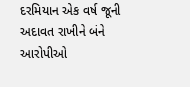દરમિયાન એક વર્ષ જૂની અદાવત રાખીને બંને આરોપીઓ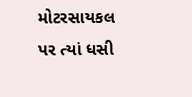મોટરસાયકલ પર ત્યાં ધસી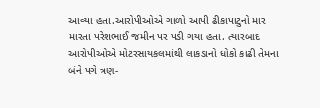આવ્યા હતા.આરોપીઓએ ગાળો આપી ઢીકાપાટુનો માર મારતા પરેશભાઈ જમીન પર પડી ગયા હતા. ત્યારબાદ આરોપીઓએ મોટરસાયકલમાંથી લાકડાનો ધોકો કાઢી તેમના બંને પગે ત્રણ-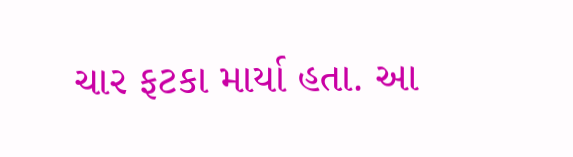ચાર ફટકા માર્યા હતા. આ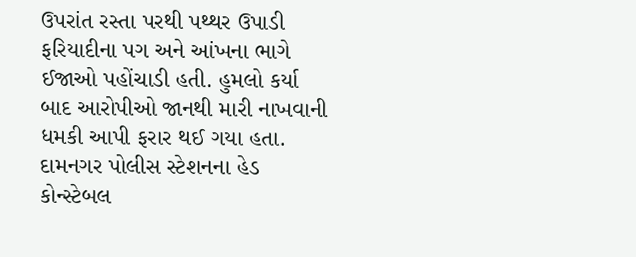ઉપરાંત રસ્તા પરથી પથ્થર ઉપાડી ફરિયાદીના પગ અને આંખના ભાગે ઈજાઓ પહોંચાડી હતી. હુમલો કર્યા બાદ આરોપીઓ જાનથી મારી નાખવાની ધમકી આપી ફરાર થઈ ગયા હતા. દામનગર પોલીસ સ્ટેશનના હેડ કોન્સ્ટેબલ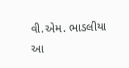વી.એમ. ભાડલીયા આ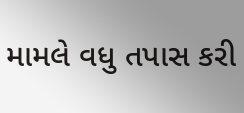મામલે વધુ તપાસ કરી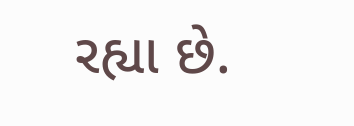રહ્યા છે.